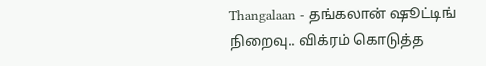Thangalaan - தங்கலான் ஷூட்டிங் நிறைவு.. விக்ரம் கொடுத்த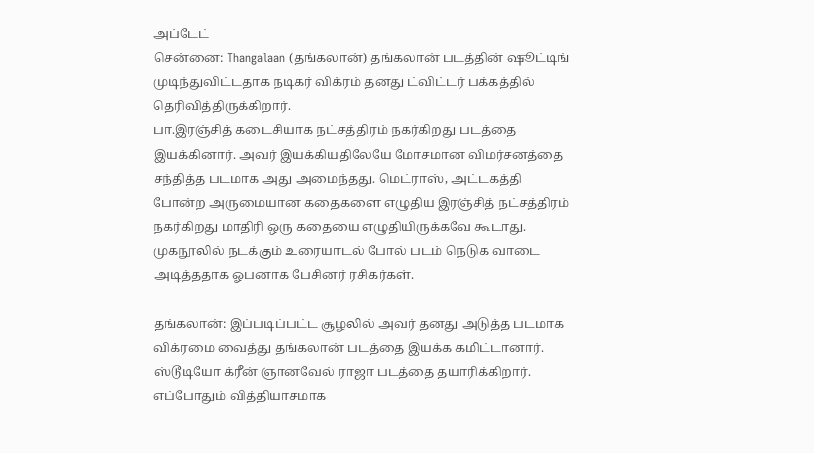அப்டேட்
சென்னை: Thangalaan (தங்கலான்) தங்கலான் படத்தின் ஷூட்டிங் முடிந்துவிட்டதாக நடிகர் விக்ரம் தனது ட்விட்டர் பக்கத்தில் தெரிவித்திருக்கிறார்.
பா.இரஞ்சித் கடைசியாக நட்சத்திரம் நகர்கிறது படத்தை இயக்கினார். அவர் இயக்கியதிலேயே மோசமான விமர்சனத்தை சந்தித்த படமாக அது அமைந்தது. மெட்ராஸ், அட்டகத்தி போன்ற அருமையான கதைகளை எழுதிய இரஞ்சித் நட்சத்திரம் நகர்கிறது மாதிரி ஒரு கதையை எழுதியிருக்கவே கூடாது. முகநூலில் நடக்கும் உரையாடல் போல் படம் நெடுக வாடை அடித்ததாக ஓபனாக பேசினர் ரசிகர்கள்.

தங்கலான்: இப்படிப்பட்ட சூழலில் அவர் தனது அடுத்த படமாக விக்ரமை வைத்து தங்கலான் படத்தை இயக்க கமிட்டானார். ஸ்டூடியோ க்ரீன் ஞானவேல் ராஜா படத்தை தயாரிக்கிறார். எப்போதும் வித்தியாசமாக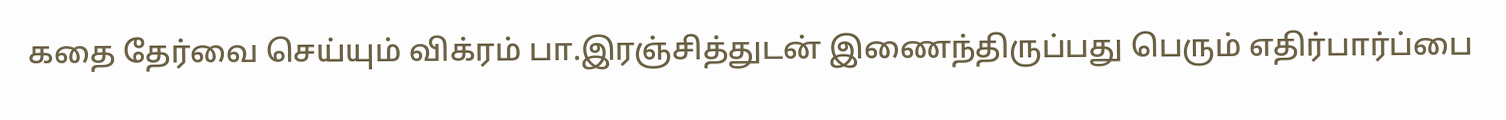கதை தேர்வை செய்யும் விக்ரம் பா.இரஞ்சித்துடன் இணைந்திருப்பது பெரும் எதிர்பார்ப்பை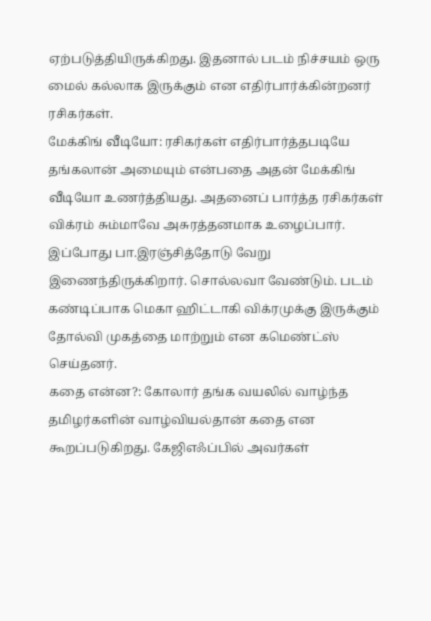ஏற்படுத்தியிருக்கிறது. இதனால் படம் நிச்சயம் ஒரு மைல் கல்லாக இருக்கும் என எதிர்பார்க்கின்றனர் ரசிகர்கள்.
மேக்கிங் வீடியோ: ரசிகர்கள் எதிர்பார்த்தபடியே தங்கலான் அமையும் என்பதை அதன் மேக்கிங் வீடியோ உணர்த்தியது. அதனைப் பார்த்த ரசிகர்கள் விக்ரம் சும்மாவே அசுரத்தனமாக உழைப்பார். இப்போது பா.இரஞ்சித்தோடு வேறு இணைந்திருக்கிறார். சொல்லவா வேண்டும். படம் கண்டிப்பாக மெகா ஹிட்டாகி விக்ரமுக்கு இருக்கும் தோல்வி முகத்தை மாற்றும் என கமெண்ட்ஸ் செய்தனர்.
கதை என்ன?: கோலார் தங்க வயலில் வாழ்ந்த தமிழர்களின் வாழ்வியல்தான் கதை என கூறப்படுகிறது. கேஜிஎஃப்பில் அவர்கள்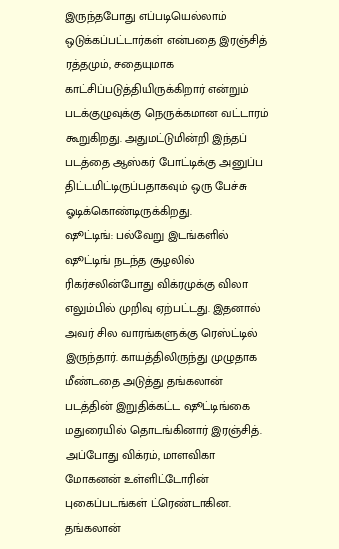இருந்தபோது எப்படியெல்லாம் ஒடுக்கப்பட்டார்கள் என்பதை இரஞ்சித் ரத்தமும், சதையுமாக காட்சிப்படுத்தியிருக்கிறார் என்றும் படக்குழுவுக்கு நெருக்கமான வட்டாரம் கூறுகிறது. அதுமட்டுமின்றி இந்தப் படத்தை ஆஸ்கர் போட்டிக்கு அனுப்ப திட்டமிட்டிருப்பதாகவும் ஒரு பேச்சு ஓடிக்கொண்டிருக்கிறது.
ஷூட்டிங்: பல்வேறு இடங்களில் ஷூட்டிங் நடந்த சூழலில் ரிகர்சலின்போது விக்ரமுக்கு விலா எலும்பில் முறிவு ஏற்பட்டது. இதனால் அவர் சில வாரங்களுக்கு ரெஸ்ட்டில் இருந்தார். காயத்திலிருந்து முழுதாக மீண்டதை அடுத்து தங்கலான் படத்தின் இறுதிக்கட்ட ஷூட்டிங்கை மதுரையில் தொடங்கினார் இரஞ்சித். அப்போது விக்ரம், மாளவிகா மோகனன் உள்ளிட்டோரின் புகைப்படங்கள் ட்ரெண்டாகின.
தங்கலான்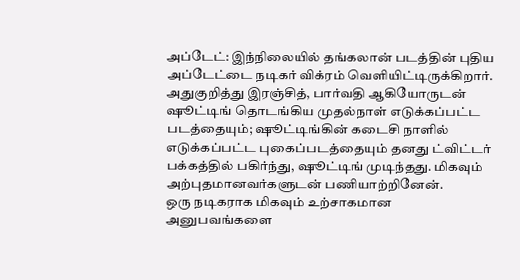அப்டேட்: இந்நிலையில் தங்கலான் படத்தின் புதிய அப்டேட்டை நடிகர் விக்ரம் வெளியிட்டிருக்கிறார். அதுகுறித்து இரஞ்சித், பார்வதி ஆகியோருடன் ஷூட்டிங் தொடங்கிய முதல்நாள் எடுக்கப்பட்ட படத்தையும்; ஷூட்டிங்கின் கடைசி நாளில் எடுக்கப்பட்ட புகைப்படத்தையும் தனது ட்விட்டர் பக்கத்தில் பகிர்ந்து, ஷூட்டிங் முடிந்தது. மிகவும் அற்புதமானவர்களுடன் பணியாற்றினேன்.
ஒரு நடிகராக மிகவும் உற்சாகமான அனுபவங்களை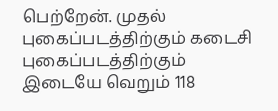பெற்றேன். முதல் புகைப்படத்திற்கும் கடைசி புகைப்படத்திற்கும் இடையே வெறும் 118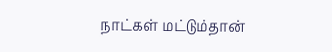நாட்கள் மட்டும்தான்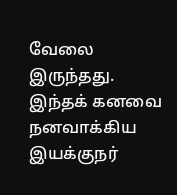வேலை இருந்தது. இந்தக் கனவை நனவாக்கிய இயக்குநர்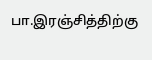பா.இரஞ்சித்திற்கு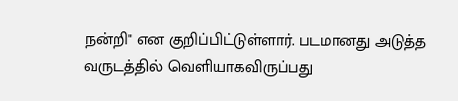நன்றி" என குறிப்பிட்டுள்ளார். படமானது அடுத்த வருடத்தில் வெளியாகவிருப்பது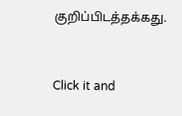குறிப்பிடத்தக்கது.


Click it and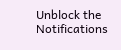Unblock the Notifications